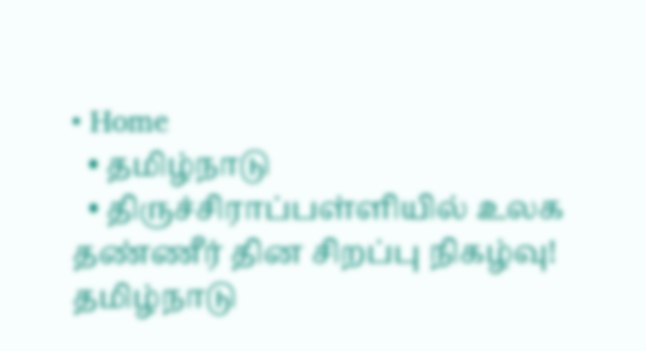• Home
  • தமிழ்நாடு
  • திருச்சிராப்பள்ளியில் உலக தண்ணீர் தின சிறப்பு நிகழ்வு!
தமிழ்நாடு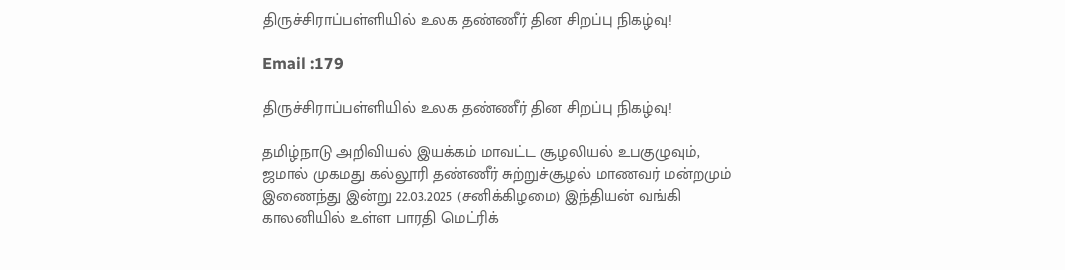திருச்சிராப்பள்ளியில் உலக தண்ணீர் தின சிறப்பு நிகழ்வு!

Email :179

திருச்சிராப்பள்ளியில் உலக தண்ணீர் தின சிறப்பு நிகழ்வு!

தமிழ்நாடு அறிவியல் இயக்கம் மாவட்ட சூழலியல் உபகுழுவும், ஜமால் முகமது கல்லூரி தண்ணீர் சுற்றுச்சூழல் மாணவர் மன்றமும் இணைந்து இன்று 22.03.2025 (சனிக்கிழமை) இந்தியன் வங்கி காலனியில் உள்ள பாரதி மெட்ரிக்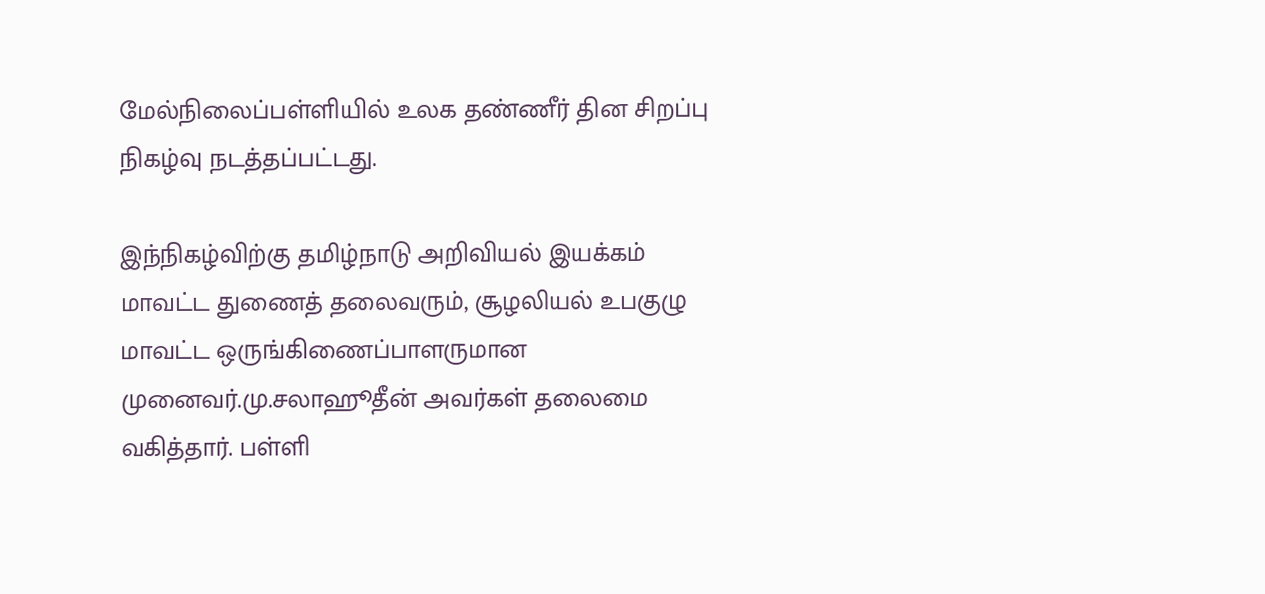மேல்நிலைப்பள்ளியில் உலக தண்ணீர் தின சிறப்பு நிகழ்வு நடத்தப்பட்டது.

இந்நிகழ்விற்கு தமிழ்நாடு அறிவியல் இயக்கம் மாவட்ட துணைத் தலைவரும், சூழலியல் உபகுழு மாவட்ட ஒருங்கிணைப்பாளருமான முனைவர்.மு.சலாஹூதீன் அவர்கள் தலைமை வகித்தார். பள்ளி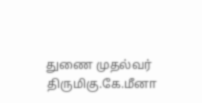துணை முதல்வர் திருமிகு.கே.மீனா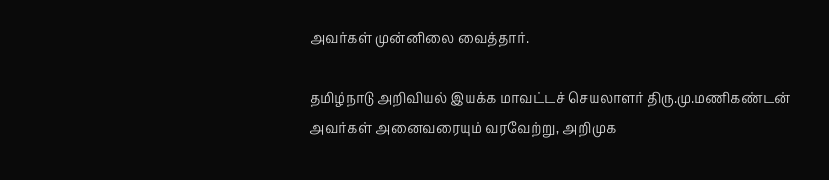அவர்கள் முன்னிலை வைத்தார்.

தமிழ்நாடு அறிவியல் இயக்க மாவட்டச் செயலாளர் திரு.மு.மணிகண்டன் அவர்கள் அனைவரையும் வரவேற்று, அறிமுக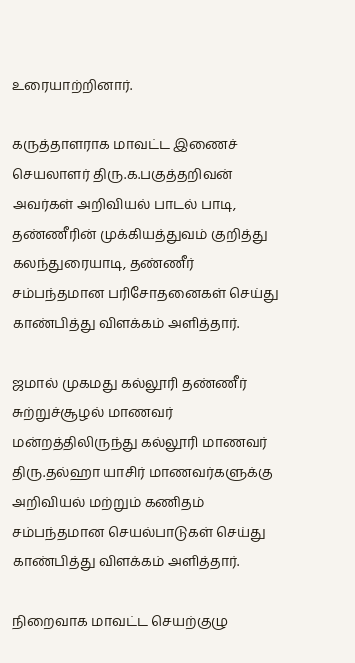உரையாற்றினார்.

கருத்தாளராக மாவட்ட இணைச் செயலாளர் திரு.க.பகுத்தறிவன் அவர்கள் அறிவியல் பாடல் பாடி, தண்ணீரின் முக்கியத்துவம் குறித்து கலந்துரையாடி, தண்ணீர் சம்பந்தமான பரிசோதனைகள் செய்து காண்பித்து விளக்கம் அளித்தார்.

ஜமால் முகமது கல்லூரி தண்ணீர் சுற்றுச்சூழல் மாணவர் மன்றத்திலிருந்து கல்லூரி மாணவர் திரு.தல்ஹா யாசிர் மாணவர்களுக்கு அறிவியல் மற்றும் கணிதம் சம்பந்தமான செயல்பாடுகள் செய்து காண்பித்து விளக்கம் அளித்தார்.

நிறைவாக மாவட்ட செயற்குழு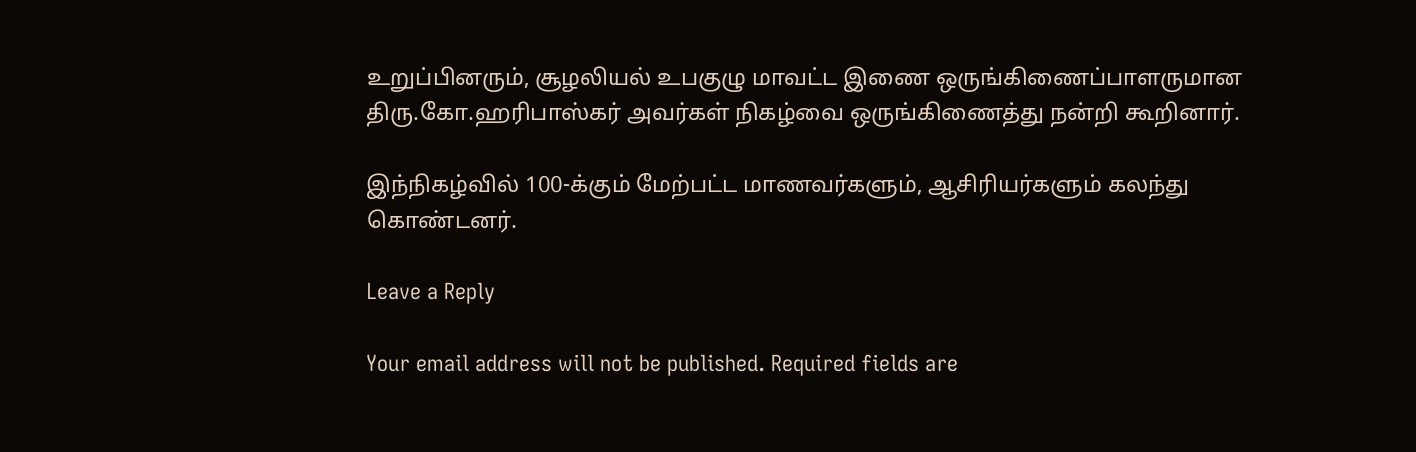உறுப்பினரும், சூழலியல் உபகுழு மாவட்ட இணை ஒருங்கிணைப்பாளருமான திரு.கோ.ஹரிபாஸ்கர் அவர்கள் நிகழ்வை ஒருங்கிணைத்து நன்றி கூறினார்.

இந்நிகழ்வில் 100-க்கும் மேற்பட்ட மாணவர்களும், ஆசிரியர்களும் கலந்து கொண்டனர்.

Leave a Reply

Your email address will not be published. Required fields are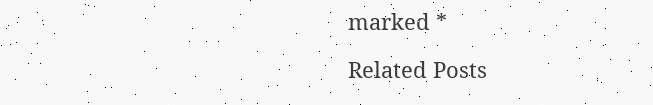marked *

Related Posts